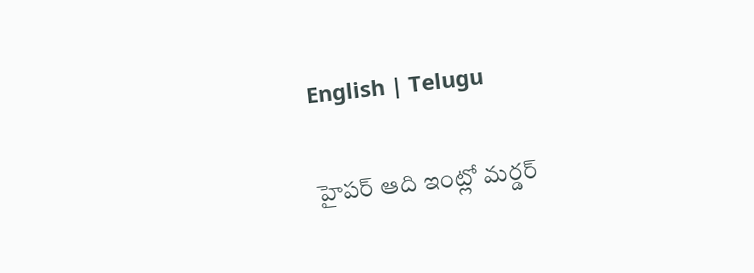English | Telugu

హైపర్ ఆది ఇంట్లో మర్డర్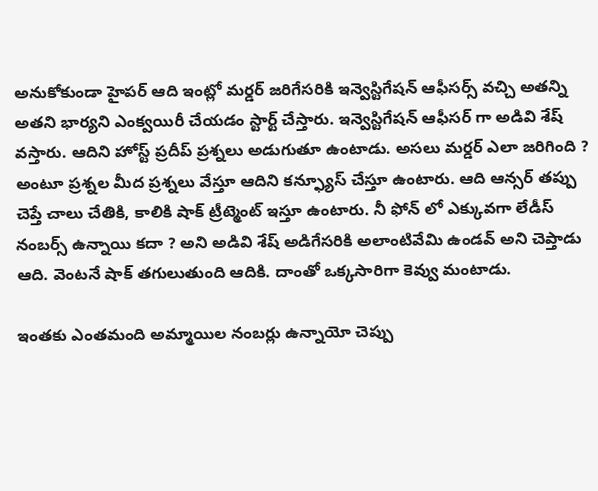అనుకోకుండా హైపర్ ఆది ఇంట్లో మర్డర్ జరిగేసరికి ఇన్వెస్టిగేషన్ ఆఫీసర్స్ వచ్చి అతన్ని అతని భార్యని ఎంక్వయిరీ చేయడం స్టార్ట్ చేస్తారు. ఇన్వెస్టిగేషన్ ఆఫీసర్ గా అడివి శేష్ వస్తారు. ఆదిని హోస్ట్ ప్రదీప్ ప్రశ్నలు అడుగుతూ ఉంటాడు. అసలు మర్డర్ ఎలా జరిగింది ? అంటూ ప్రశ్నల మీద ప్రశ్నలు వేస్తూ ఆదిని కన్ఫ్యూస్ చేస్తూ ఉంటారు. ఆది ఆన్సర్ తప్పు చెప్తే చాలు చేతికి, కాలికి షాక్ ట్రీట్మెంట్ ఇస్తూ ఉంటారు. నీ ఫోన్ లో ఎక్కువగా లేడీస్ నంబర్స్ ఉన్నాయి కదా ? అని అడివి శేష్ అడిగేసరికి అలాంటివేమి ఉండవ్ అని చెప్తాడు ఆది. వెంటనే షాక్ తగులుతుంది ఆదికి. దాంతో ఒక్కసారిగా కెవ్వు మంటాడు.

ఇంతకు ఎంతమంది అమ్మాయిల నంబర్లు ఉన్నాయో చెప్పు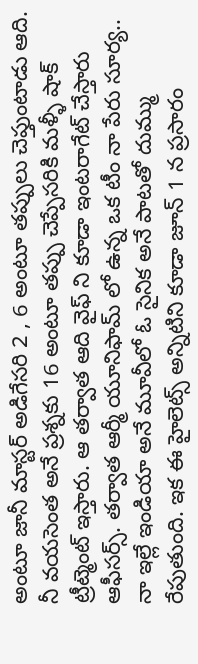అంటూ జానీ మాస్టర్ అడిగేసరి 2 , 6 అంటూ తప్పులు చెప్తుంటాడు ఆది. నీ వయసెంత అనే ప్రశ్నకు 16 అంటూ తప్పు చెప్పేసరికి మళ్ళీ షాక్ ట్రీట్మెంట్ ఇస్తారు. ఆ తర్వాత ఆది వైఫ్ ని కూడా ఇంటరాగేట్ చేస్తారు ఆఫీసర్స్. తర్వాత ఆర్మీ యూనిఫామ్ లో ఉన్న ఒక టీం నా పేరు సూర్య.. నా ఇల్లే ఇండియా అనే మూవీలో ఓ సైనిక అనే పాటతో దుమ్ము రేపుతుంది. ఇక ఈ హైలెట్స్ అన్నిటిని కూడా జూన్ 1 న ప్రసారం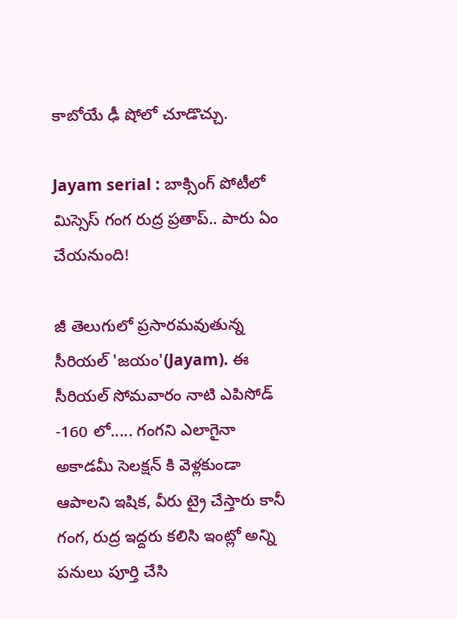కాబోయే ఢీ షోలో చూడొచ్చు.

Jayam serial : బాక్సింగ్ పోటీలో మిస్సెస్ గంగ రుద్ర ప్రతాప్.. పారు ఏం చేయనుంది!

జీ తెలుగులో ప్రసారమవుతున్న సీరియల్ 'జయం'(Jayam). ఈ సీరియల్ సోమవారం నాటి ఎపిసోడ్ -160 లో..... గంగని ఎలాగైనా అకాడమీ సెలక్షన్ కి వెళ్లకుండా ఆపాలని ఇషిక, వీరు ట్రై చేస్తారు కానీ గంగ, రుద్ర ఇద్దరు కలిసి ఇంట్లో అన్ని పనులు పూర్తి చేసి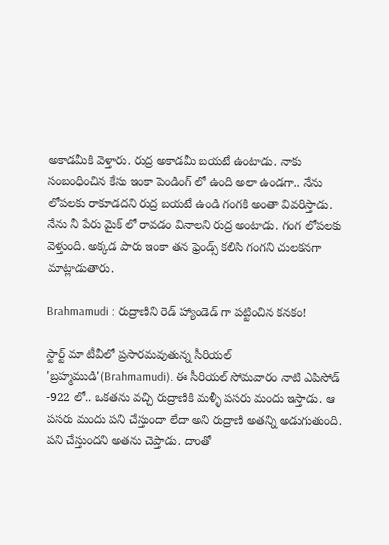అకాడమీకి వెళ్తారు. రుద్ర అకాడమీ బయటే ఉంటాడు. నాకు సంబంధించిన కేసు ఇంకా పెండింగ్ లో ఉంది అలా ఉండగా.. నేను లోపలకు రాకూడదని రుద్ర బయటే ఉండి గంగకి అంతా వివరిస్తాడు. నేను నీ పేరు మైక్ లో రావడం వినాలని రుద్ర అంటాడు. గంగ లోపలకు వెళ్తుంది. అక్కడ పారు ఇంకా తన ఫ్రెండ్స్ కలిసి గంగని చులకనగా మాట్లాడుతారు.

Brahmamudi : రుద్రాణిని రెడ్ హ్యాండెడ్ గా పట్టించిన కనకం!

స్టార్ట్ మా టీవీలో ప్రసారమవుతున్న సీరియల్ 'బ్రహ్మముడి'(Brahmamudi). ఈ సీరియల్ సోమవారం నాటి ఎపిసోడ్ -922 లో.. ఒకతను వచ్చి రుద్రాణికి మళ్ళీ పసరు మందు ఇస్తాడు. ఆ పసరు మందు పని చేస్తుందా లేదా అని రుద్రాణి అతన్ని అడుగుతుంది. పని చేస్తుందని అతను చెప్తాడు. దాంతో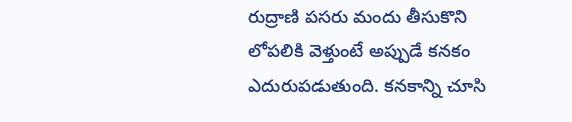రుద్రాణి పసరు మందు తీసుకొని లోపలికి వెళ్తుంటే అప్పుడే కనకం ఎదురుపడుతుంది. కనకాన్ని చూసి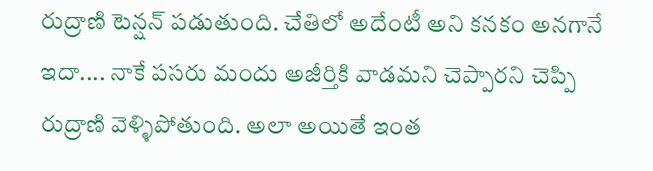రుద్రాణి టెన్షన్ పడుతుంది. చేతిలో అదేంటీ అని కనకం అనగానే ఇదా.... నాకే పసరు మందు అజీర్తికి వాడమని చెప్పారని చెప్పి రుద్రాణి వెళ్ళిపోతుంది. అలా అయితే ఇంత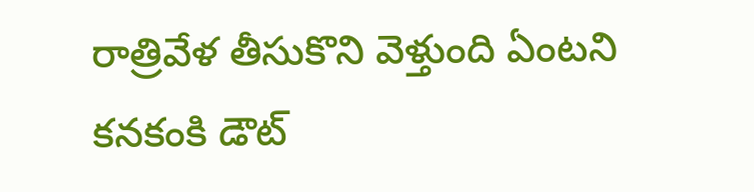రాత్రివేళ తీసుకొని వెళ్తుంది ఏంటని కనకంకి డౌట్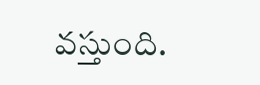వస్తుంది.